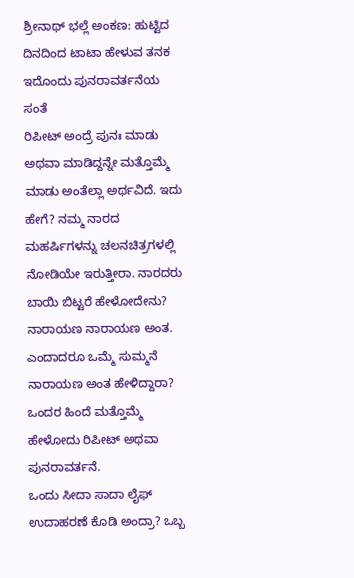ಶ್ರೀನಾಥ್ ಭಲ್ಲೆ ಅಂಕಣ: ಹುಟ್ಟಿದ ದಿನದಿಂದ ಟಾಟಾ ಹೇಳುವ ತನಕ ಇದೊಂದು ಪುನರಾವರ್ತನೆಯ ಸಂತೆ
ರಿಪೀಟ್ ಅಂದ್ರೆ ಪುನಃ ಮಾಡು ಅಥವಾ ಮಾಡಿದ್ದನ್ನೇ ಮತ್ತೊಮ್ಮೆ ಮಾಡು ಅಂತೆಲ್ಲಾ ಅರ್ಥವಿದೆ. ಇದು ಹೇಗೆ? ನಮ್ಮ ನಾರದ ಮಹರ್ಷಿಗಳನ್ನು ಚಲನಚಿತ್ರಗಳಲ್ಲಿ ನೋಡಿಯೇ ಇರುತ್ತೀರಾ. ನಾರದರು ಬಾಯಿ ಬಿಟ್ಟರೆ ಹೇಳೋದೇನು? ನಾರಾಯಣ ನಾರಾಯಣ ಅಂತ. ಎಂದಾದರೂ ಒಮ್ಮೆ ಸುಮ್ಮನೆ ನಾರಾಯಣ ಅಂತ ಹೇಳಿದ್ದಾರಾ? ಒಂದರ ಹಿಂದೆ ಮತ್ತೊಮ್ಮೆ ಹೇಳೋದು ರಿಪೀಟ್ ಅಥವಾ ಪುನರಾವರ್ತನೆ.
ಒಂದು ಸೀದಾ ಸಾದಾ ಲೈಫ್ ಉದಾಹರಣೆ ಕೊಡಿ ಅಂದ್ರಾ? ಒಬ್ಬ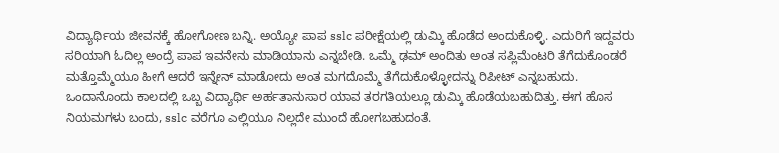ವಿದ್ಯಾರ್ಥಿಯ ಜೀವನಕ್ಕೆ ಹೋಗೋಣ ಬನ್ನಿ. ಅಯ್ಯೋ ಪಾಪ sslc ಪರೀಕ್ಷೆಯಲ್ಲಿ ಡುಮ್ಕಿ ಹೊಡೆದ ಅಂದುಕೊಳ್ಳಿ. ಎದುರಿಗೆ ಇದ್ದವರು ಸರಿಯಾಗಿ ಓದಿಲ್ಲ ಅಂದ್ರೆ ಪಾಪ ಇವನೇನು ಮಾಡಿಯಾನು ಎನ್ನಬೇಡಿ. ಒಮ್ಮೆ ಢಮ್ ಅಂದಿತು ಅಂತ ಸಪ್ಲಿಮೆಂಟರಿ ತೆಗೆದುಕೊಂಡರೆ ಮತ್ತೊಮ್ಮೆಯೂ ಹೀಗೆ ಆದರೆ ಇನ್ನೇನ್ ಮಾಡೋದು ಅಂತ ಮಗದೊಮ್ಮೆ ತೆಗೆದುಕೊಳ್ಳೋದನ್ನು ರಿಪೀಟ್ ಎನ್ನಬಹುದು.
ಒಂದಾನೊಂದು ಕಾಲದಲ್ಲಿ ಒಬ್ಬ ವಿದ್ಯಾರ್ಥಿ ಅರ್ಹತಾನುಸಾರ ಯಾವ ತರಗತಿಯಲ್ಲೂ ಡುಮ್ಕಿ ಹೊಡೆಯಬಹುದಿತ್ತು. ಈಗ ಹೊಸ ನಿಯಮಗಳು ಬಂದು, sslc ವರೆಗೂ ಎಲ್ಲಿಯೂ ನಿಲ್ಲದೇ ಮುಂದೆ ಹೋಗಬಹುದಂತೆ.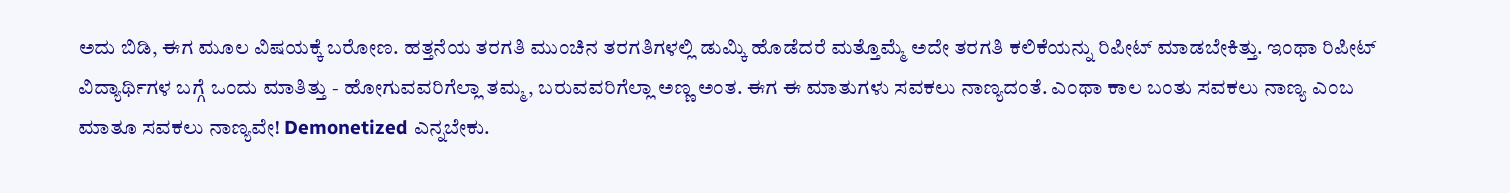ಅದು ಬಿಡಿ, ಈಗ ಮೂಲ ವಿಷಯಕ್ಕೆ ಬರೋಣ. ಹತ್ತನೆಯ ತರಗತಿ ಮುಂಚಿನ ತರಗತಿಗಳಲ್ಲಿ ಡುಮ್ಕಿ ಹೊಡೆದರೆ ಮತ್ತೊಮ್ಮೆ ಅದೇ ತರಗತಿ ಕಲಿಕೆಯನ್ನು ರಿಪೀಟ್ ಮಾಡಬೇಕಿತ್ತು. ಇಂಥಾ ರಿಪೀಟ್ ವಿದ್ಯಾರ್ಥಿಗಳ ಬಗ್ಗೆ ಒಂದು ಮಾತಿತ್ತು - ಹೋಗುವವರಿಗೆಲ್ಲಾ ತಮ್ಮ, ಬರುವವರಿಗೆಲ್ಲಾ ಅಣ್ಣ ಅಂತ. ಈಗ ಈ ಮಾತುಗಳು ಸವಕಲು ನಾಣ್ಯದಂತೆ. ಎಂಥಾ ಕಾಲ ಬಂತು ಸವಕಲು ನಾಣ್ಯ ಎಂಬ ಮಾತೂ ಸವಕಲು ನಾಣ್ಯವೇ! Demonetized ಎನ್ನಬೇಕು.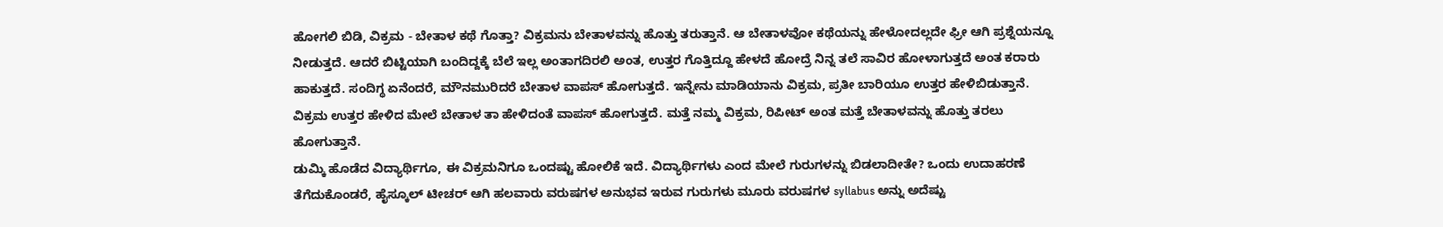ಹೋಗಲಿ ಬಿಡಿ, ವಿಕ್ರಮ - ಬೇತಾಳ ಕಥೆ ಗೊತ್ತಾ? ವಿಕ್ರಮನು ಬೇತಾಳವನ್ನು ಹೊತ್ತು ತರುತ್ತಾನೆ. ಆ ಬೇತಾಳವೋ ಕಥೆಯನ್ನು ಹೇಳೋದಲ್ಲದೇ ಫ್ರೀ ಆಗಿ ಪ್ರಶ್ನೆಯನ್ನೂ ನೀಡುತ್ತದೆ. ಆದರೆ ಬಿಟ್ಟಿಯಾಗಿ ಬಂದಿದ್ದಕ್ಕೆ ಬೆಲೆ ಇಲ್ಲ ಅಂತಾಗದಿರಲಿ ಅಂತ, ಉತ್ತರ ಗೊತ್ತಿದ್ದೂ ಹೇಳದೆ ಹೋದ್ರೆ ನಿನ್ನ ತಲೆ ಸಾವಿರ ಹೋಳಾಗುತ್ತದೆ ಅಂತ ಕರಾರು ಹಾಕುತ್ತದೆ. ಸಂದಿಗ್ಧ ಏನೆಂದರೆ, ಮೌನಮುರಿದರೆ ಬೇತಾಳ ವಾಪಸ್ ಹೋಗುತ್ತದೆ. ಇನ್ನೇನು ಮಾಡಿಯಾನು ವಿಕ್ರಮ, ಪ್ರತೀ ಬಾರಿಯೂ ಉತ್ತರ ಹೇಳಿಬಿಡುತ್ತಾನೆ. ವಿಕ್ರಮ ಉತ್ತರ ಹೇಳಿದ ಮೇಲೆ ಬೇತಾಳ ತಾ ಹೇಳಿದಂತೆ ವಾಪಸ್ ಹೋಗುತ್ತದೆ. ಮತ್ತೆ ನಮ್ಮ ವಿಕ್ರಮ, ರಿಪೀಟ್ ಅಂತ ಮತ್ತೆ ಬೇತಾಳವನ್ನು ಹೊತ್ತು ತರಲು ಹೋಗುತ್ತಾನೆ.
ಡುಮ್ಕಿ ಹೊಡೆದ ವಿದ್ಯಾರ್ಥಿಗೂ, ಈ ವಿಕ್ರಮನಿಗೂ ಒಂದಷ್ಟು ಹೋಲಿಕೆ ಇದೆ. ವಿದ್ಯಾರ್ಥಿಗಳು ಎಂದ ಮೇಲೆ ಗುರುಗಳನ್ನು ಬಿಡಲಾದೀತೇ? ಒಂದು ಉದಾಹರಣೆ ತೆಗೆದುಕೊಂಡರೆ, ಹೈಸ್ಕೂಲ್ ಟೀಚರ್ ಆಗಿ ಹಲವಾರು ವರುಷಗಳ ಅನುಭವ ಇರುವ ಗುರುಗಳು ಮೂರು ವರುಷಗಳ syllabus ಅನ್ನು ಅದೆಷ್ಟು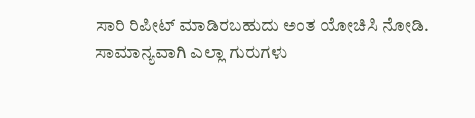ಸಾರಿ ರಿಪೀಟ್ ಮಾಡಿರಬಹುದು ಅಂತ ಯೋಚಿಸಿ ನೋಡಿ. ಸಾಮಾನ್ಯವಾಗಿ ಎಲ್ಲಾ ಗುರುಗಳು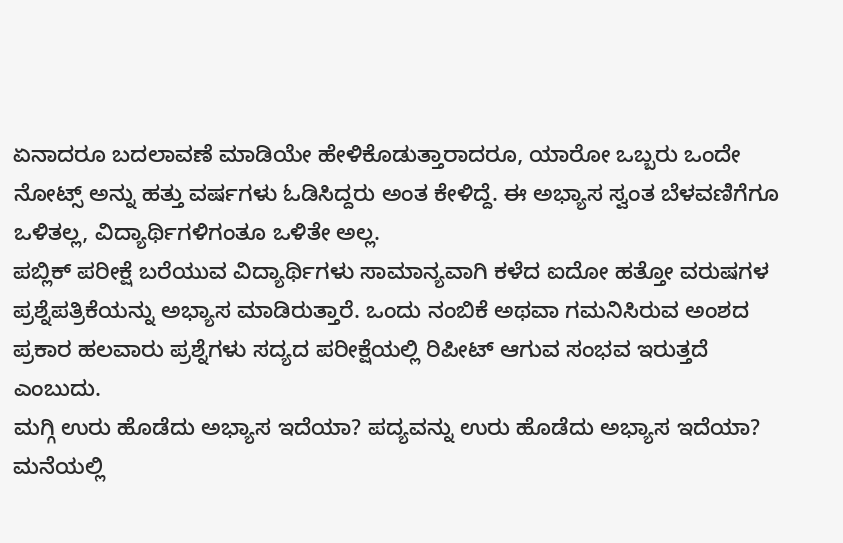ಏನಾದರೂ ಬದಲಾವಣೆ ಮಾಡಿಯೇ ಹೇಳಿಕೊಡುತ್ತಾರಾದರೂ, ಯಾರೋ ಒಬ್ಬರು ಒಂದೇ ನೋಟ್ಸ್ ಅನ್ನು ಹತ್ತು ವರ್ಷಗಳು ಓಡಿಸಿದ್ದರು ಅಂತ ಕೇಳಿದ್ದೆ. ಈ ಅಭ್ಯಾಸ ಸ್ವಂತ ಬೆಳವಣಿಗೆಗೂ ಒಳಿತಲ್ಲ, ವಿದ್ಯಾರ್ಥಿಗಳಿಗಂತೂ ಒಳಿತೇ ಅಲ್ಲ.
ಪಬ್ಲಿಕ್ ಪರೀಕ್ಷೆ ಬರೆಯುವ ವಿದ್ಯಾರ್ಥಿಗಳು ಸಾಮಾನ್ಯವಾಗಿ ಕಳೆದ ಐದೋ ಹತ್ತೋ ವರುಷಗಳ ಪ್ರಶ್ನೆಪತ್ರಿಕೆಯನ್ನು ಅಭ್ಯಾಸ ಮಾಡಿರುತ್ತಾರೆ. ಒಂದು ನಂಬಿಕೆ ಅಥವಾ ಗಮನಿಸಿರುವ ಅಂಶದ ಪ್ರಕಾರ ಹಲವಾರು ಪ್ರಶ್ನೆಗಳು ಸದ್ಯದ ಪರೀಕ್ಷೆಯಲ್ಲಿ ರಿಪೀಟ್ ಆಗುವ ಸಂಭವ ಇರುತ್ತದೆ ಎಂಬುದು.
ಮಗ್ಗಿ ಉರು ಹೊಡೆದು ಅಭ್ಯಾಸ ಇದೆಯಾ? ಪದ್ಯವನ್ನು ಉರು ಹೊಡೆದು ಅಭ್ಯಾಸ ಇದೆಯಾ? ಮನೆಯಲ್ಲಿ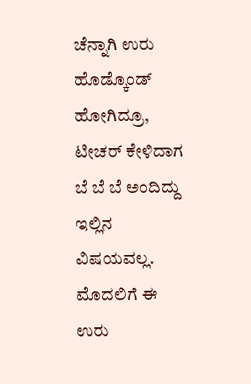ಚೆನ್ನಾಗಿ ಉರು ಹೊಡ್ಕೊಂಡ್ ಹೋಗಿದ್ರೂ, ಟೀಚರ್ ಕೇಳಿದಾಗ ಬೆ ಬೆ ಬೆ ಅಂದಿದ್ದು ಇಲ್ಲಿನ ವಿಷಯವಲ್ಲ. ಮೊದಲಿಗೆ ಈ ಉರು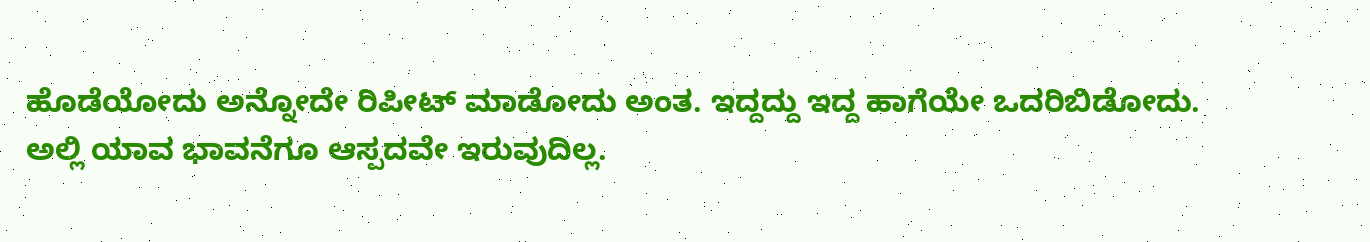ಹೊಡೆಯೋದು ಅನ್ನೋದೇ ರಿಪೀಟ್ ಮಾಡೋದು ಅಂತ. ಇದ್ದದ್ದು ಇದ್ದ ಹಾಗೆಯೇ ಒದರಿಬಿಡೋದು. ಅಲ್ಲಿ ಯಾವ ಭಾವನೆಗೂ ಆಸ್ಪದವೇ ಇರುವುದಿಲ್ಲ.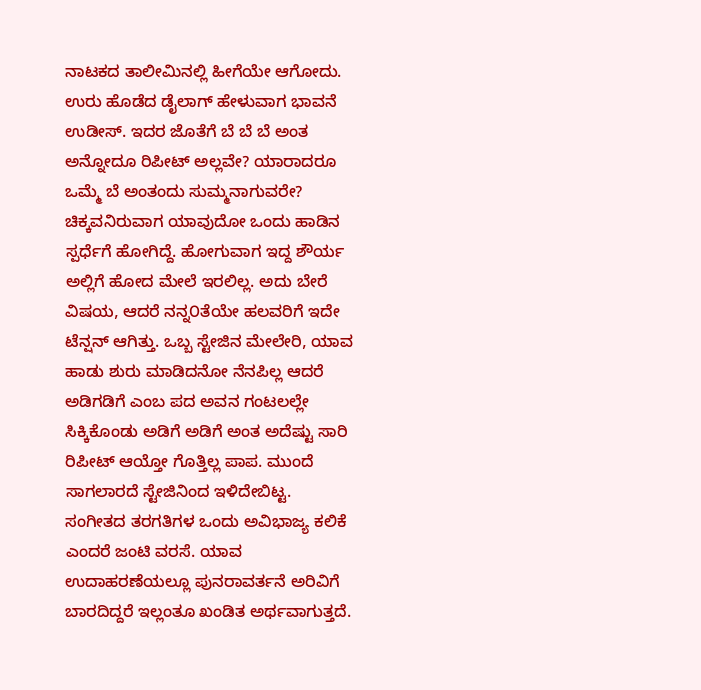ನಾಟಕದ ತಾಲೀಮಿನಲ್ಲಿ ಹೀಗೆಯೇ ಆಗೋದು. ಉರು ಹೊಡೆದ ಡೈಲಾಗ್ ಹೇಳುವಾಗ ಭಾವನೆ ಉಡೀಸ್. ಇದರ ಜೊತೆಗೆ ಬೆ ಬೆ ಬೆ ಅಂತ ಅನ್ನೋದೂ ರಿಪೀಟ್ ಅಲ್ಲವೇ? ಯಾರಾದರೂ ಒಮ್ಮೆ ಬೆ ಅಂತಂದು ಸುಮ್ಮನಾಗುವರೇ?
ಚಿಕ್ಕವನಿರುವಾಗ ಯಾವುದೋ ಒಂದು ಹಾಡಿನ ಸ್ಪರ್ಧೆಗೆ ಹೋಗಿದ್ದೆ. ಹೋಗುವಾಗ ಇದ್ದ ಶೌರ್ಯ ಅಲ್ಲಿಗೆ ಹೋದ ಮೇಲೆ ಇರಲಿಲ್ಲ. ಅದು ಬೇರೆ ವಿಷಯ, ಆದರೆ ನನ್ನ೦ತೆಯೇ ಹಲವರಿಗೆ ಇದೇ ಟೆನ್ಷನ್ ಆಗಿತ್ತು. ಒಬ್ಬ ಸ್ಟೇಜಿನ ಮೇಲೇರಿ, ಯಾವ ಹಾಡು ಶುರು ಮಾಡಿದನೋ ನೆನಪಿಲ್ಲ ಆದರೆ ಅಡಿಗಡಿಗೆ ಎಂಬ ಪದ ಅವನ ಗಂಟಲಲ್ಲೇ ಸಿಕ್ಕಿಕೊಂಡು ಅಡಿಗೆ ಅಡಿಗೆ ಅಂತ ಅದೆಷ್ಟು ಸಾರಿ ರಿಪೀಟ್ ಆಯ್ತೋ ಗೊತ್ತಿಲ್ಲ ಪಾಪ. ಮುಂದೆ ಸಾಗಲಾರದೆ ಸ್ಟೇಜಿನಿಂದ ಇಳಿದೇಬಿಟ್ಟ.
ಸಂಗೀತದ ತರಗತಿಗಳ ಒಂದು ಅವಿಭಾಜ್ಯ ಕಲಿಕೆ ಎಂದರೆ ಜಂಟಿ ವರಸೆ. ಯಾವ ಉದಾಹರಣೆಯಲ್ಲೂ ಪುನರಾವರ್ತನೆ ಅರಿವಿಗೆ ಬಾರದಿದ್ದರೆ ಇಲ್ಲಂತೂ ಖಂಡಿತ ಅರ್ಥವಾಗುತ್ತದೆ.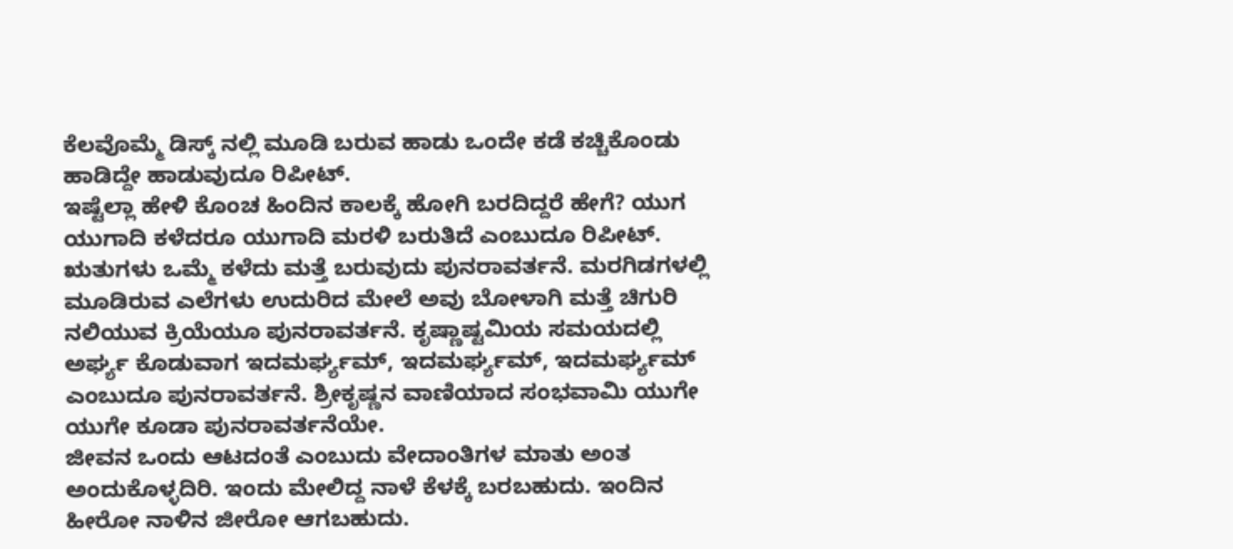ಕೆಲವೊಮ್ಮೆ ಡಿಸ್ಕ್ ನಲ್ಲಿ ಮೂಡಿ ಬರುವ ಹಾಡು ಒಂದೇ ಕಡೆ ಕಚ್ಚಿಕೊಂಡು ಹಾಡಿದ್ದೇ ಹಾಡುವುದೂ ರಿಪೀಟ್.
ಇಷ್ಟೆಲ್ಲಾ ಹೇಳಿ ಕೊಂಚ ಹಿಂದಿನ ಕಾಲಕ್ಕೆ ಹೋಗಿ ಬರದಿದ್ದರೆ ಹೇಗೆ? ಯುಗ ಯುಗಾದಿ ಕಳೆದರೂ ಯುಗಾದಿ ಮರಳಿ ಬರುತಿದೆ ಎಂಬುದೂ ರಿಪೀಟ್. ಋತುಗಳು ಒಮ್ಮೆ ಕಳೆದು ಮತ್ತೆ ಬರುವುದು ಪುನರಾವರ್ತನೆ. ಮರಗಿಡಗಳಲ್ಲಿ ಮೂಡಿರುವ ಎಲೆಗಳು ಉದುರಿದ ಮೇಲೆ ಅವು ಬೋಳಾಗಿ ಮತ್ತೆ ಚಿಗುರಿ ನಲಿಯುವ ಕ್ರಿಯೆಯೂ ಪುನರಾವರ್ತನೆ. ಕೃಷ್ಣಾಷ್ಟಮಿಯ ಸಮಯದಲ್ಲಿ ಅರ್ಘ್ಯ ಕೊಡುವಾಗ ಇದಮರ್ಘ್ಯಮ್, ಇದಮರ್ಘ್ಯಮ್, ಇದಮರ್ಘ್ಯಮ್ ಎಂಬುದೂ ಪುನರಾವರ್ತನೆ. ಶ್ರೀಕೃಷ್ಣನ ವಾಣಿಯಾದ ಸಂಭವಾಮಿ ಯುಗೇ ಯುಗೇ ಕೂಡಾ ಪುನರಾವರ್ತನೆಯೇ.
ಜೀವನ ಒಂದು ಆಟದಂತೆ ಎಂಬುದು ವೇದಾಂತಿಗಳ ಮಾತು ಅಂತ ಅಂದುಕೊಳ್ಳದಿರಿ. ಇಂದು ಮೇಲಿದ್ದ ನಾಳೆ ಕೆಳಕ್ಕೆ ಬರಬಹುದು. ಇಂದಿನ ಹೀರೋ ನಾಳಿನ ಜೀರೋ ಆಗಬಹುದು.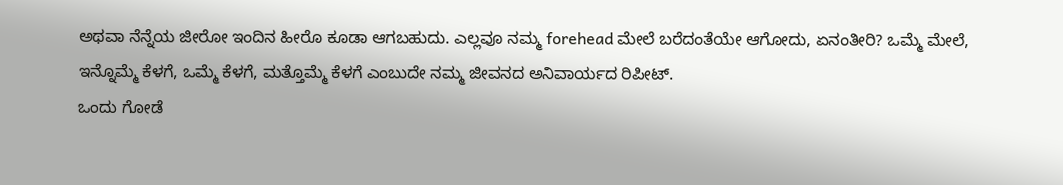ಅಥವಾ ನೆನ್ನೆಯ ಜೀರೋ ಇಂದಿನ ಹೀರೊ ಕೂಡಾ ಆಗಬಹುದು. ಎಲ್ಲವೂ ನಮ್ಮ forehead ಮೇಲೆ ಬರೆದಂತೆಯೇ ಆಗೋದು, ಏನಂತೀರಿ? ಒಮ್ಮೆ ಮೇಲೆ, ಇನ್ನೊಮ್ಮೆ ಕೆಳಗೆ, ಒಮ್ಮೆ ಕೆಳಗೆ, ಮತ್ತೊಮ್ಮೆ ಕೆಳಗೆ ಎಂಬುದೇ ನಮ್ಮ ಜೀವನದ ಅನಿವಾರ್ಯದ ರಿಪೀಟ್.
ಒಂದು ಗೋಡೆ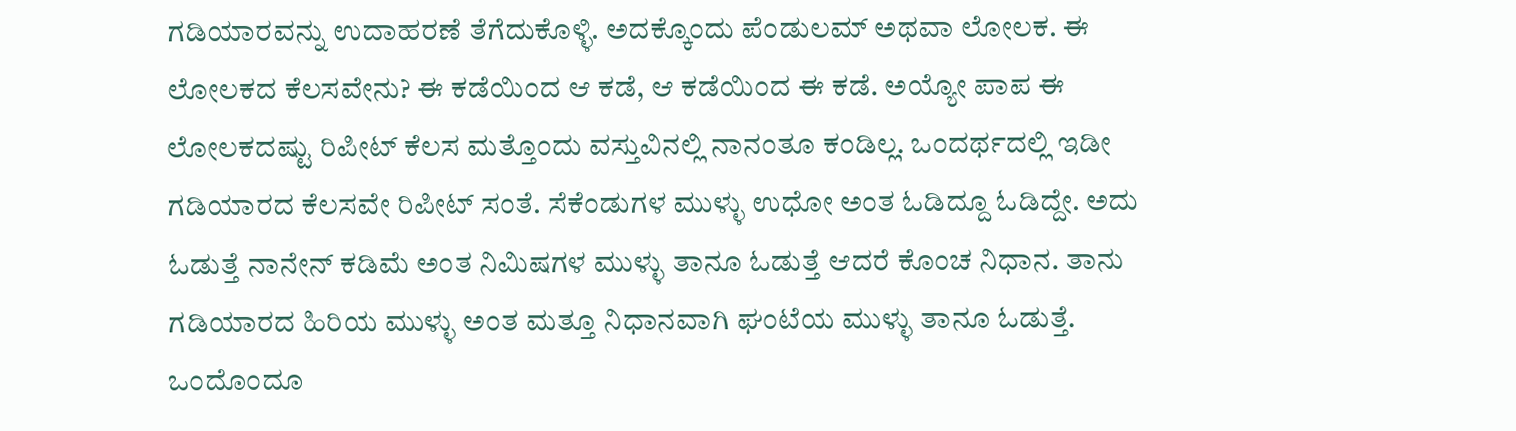ಗಡಿಯಾರವನ್ನು ಉದಾಹರಣೆ ತೆಗೆದುಕೊಳ್ಳಿ. ಅದಕ್ಕೊಂದು ಪೆಂಡುಲಮ್ ಅಥವಾ ಲೋಲಕ. ಈ ಲೋಲಕದ ಕೆಲಸವೇನು? ಈ ಕಡೆಯಿಂದ ಆ ಕಡೆ, ಆ ಕಡೆಯಿಂದ ಈ ಕಡೆ. ಅಯ್ಯೋ ಪಾಪ ಈ ಲೋಲಕದಷ್ಟು ರಿಪೀಟ್ ಕೆಲಸ ಮತ್ತೊಂದು ವಸ್ತುವಿನಲ್ಲಿ ನಾನಂತೂ ಕಂಡಿಲ್ಲ. ಒಂದರ್ಥದಲ್ಲಿ ಇಡೀ ಗಡಿಯಾರದ ಕೆಲಸವೇ ರಿಪೀಟ್ ಸಂತೆ. ಸೆಕೆಂಡುಗಳ ಮುಳ್ಳು ಉಧೋ ಅಂತ ಓಡಿದ್ದೂ ಓಡಿದ್ದೇ. ಅದು ಓಡುತ್ತೆ ನಾನೇನ್ ಕಡಿಮೆ ಅಂತ ನಿಮಿಷಗಳ ಮುಳ್ಳು ತಾನೂ ಓಡುತ್ತೆ ಆದರೆ ಕೊಂಚ ನಿಧಾನ. ತಾನು ಗಡಿಯಾರದ ಹಿರಿಯ ಮುಳ್ಳು ಅಂತ ಮತ್ತೂ ನಿಧಾನವಾಗಿ ಘಂಟೆಯ ಮುಳ್ಳು ತಾನೂ ಓಡುತ್ತೆ. ಒಂದೊಂದೂ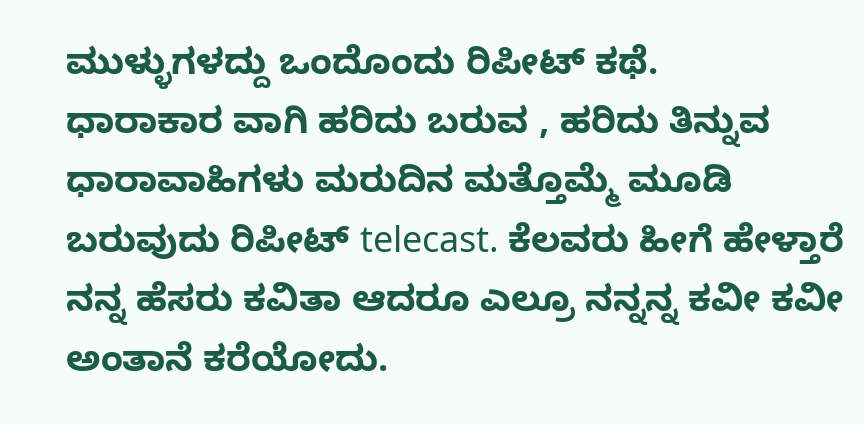ಮುಳ್ಳುಗಳದ್ದು ಒಂದೊಂದು ರಿಪೀಟ್ ಕಥೆ.
ಧಾರಾಕಾರ ವಾಗಿ ಹರಿದು ಬರುವ , ಹರಿದು ತಿನ್ನುವ ಧಾರಾವಾಹಿಗಳು ಮರುದಿನ ಮತ್ತೊಮ್ಮೆ ಮೂಡಿ ಬರುವುದು ರಿಪೀಟ್ telecast. ಕೆಲವರು ಹೀಗೆ ಹೇಳ್ತಾರೆ ನನ್ನ ಹೆಸರು ಕವಿತಾ ಆದರೂ ಎಲ್ರೂ ನನ್ನನ್ನ ಕವೀ ಕವೀ ಅಂತಾನೆ ಕರೆಯೋದು.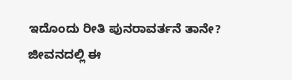ಇದೊಂದು ರೀತಿ ಪುನರಾವರ್ತನೆ ತಾನೇ?
ಜೀವನದಲ್ಲಿ ಈ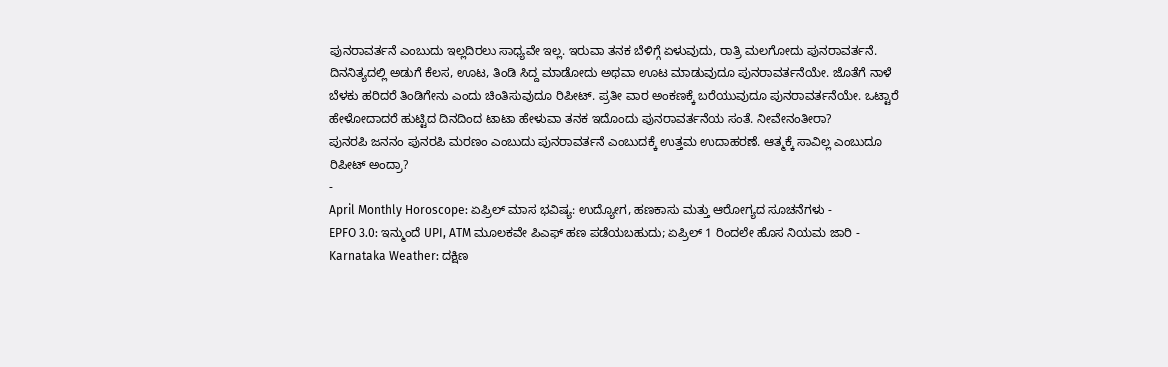ಪುನರಾವರ್ತನೆ ಎಂಬುದು ಇಲ್ಲದಿರಲು ಸಾಧ್ಯವೇ ಇಲ್ಲ. ಇರುವಾ ತನಕ ಬೆಳಿಗ್ಗೆ ಏಳುವುದು, ರಾತ್ರಿ ಮಲಗೋದು ಪುನರಾವರ್ತನೆ. ದಿನನಿತ್ಯದಲ್ಲಿ ಅಡುಗೆ ಕೆಲಸ, ಊಟ, ತಿಂಡಿ ಸಿದ್ದ ಮಾಡೋದು ಅಥವಾ ಊಟ ಮಾಡುವುದೂ ಪುನರಾವರ್ತನೆಯೇ. ಜೊತೆಗೆ ನಾಳೆ ಬೆಳಕು ಹರಿದರೆ ತಿಂಡಿಗೇನು ಎಂದು ಚಿಂತಿಸುವುದೂ ರಿಪೀಟ್. ಪ್ರತೀ ವಾರ ಅಂಕಣಕ್ಕೆ ಬರೆಯುವುದೂ ಪುನರಾವರ್ತನೆಯೇ. ಒಟ್ಟಾರೆ ಹೇಳೋದಾದರೆ ಹುಟ್ಟಿದ ದಿನದಿಂದ ಟಾಟಾ ಹೇಳುವಾ ತನಕ ಇದೊಂದು ಪುನರಾವರ್ತನೆಯ ಸಂತೆ. ನೀವೇನಂತೀರಾ?
ಪುನರಪಿ ಜನನಂ ಪುನರಪಿ ಮರಣಂ ಎಂಬುದು ಪುನರಾವರ್ತನೆ ಎಂಬುದಕ್ಕೆ ಉತ್ತಮ ಉದಾಹರಣೆ. ಆತ್ಮಕ್ಕೆ ಸಾವಿಲ್ಲ ಎಂಬುದೂ ರಿಪೀಟ್ ಅಂದ್ರಾ?
-
April Monthly Horoscope: ಏಪ್ರಿಲ್ ಮಾಸ ಭವಿಷ್ಯ: ಉದ್ಯೋಗ, ಹಣಕಾಸು ಮತ್ತು ಆರೋಗ್ಯದ ಸೂಚನೆಗಳು -
EPFO 3.0: ಇನ್ಮುಂದೆ UPI, ATM ಮೂಲಕವೇ ಪಿಎಫ್ ಹಣ ಪಡೆಯಬಹುದು; ಏಪ್ರಿಲ್ 1 ರಿಂದಲೇ ಹೊಸ ನಿಯಮ ಜಾರಿ -
Karnataka Weather: ದಕ್ಷಿಣ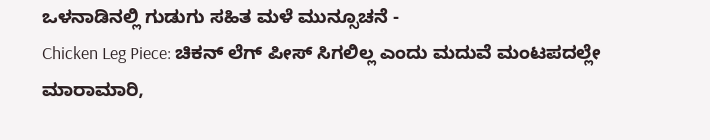ಒಳನಾಡಿನಲ್ಲಿ ಗುಡುಗು ಸಹಿತ ಮಳೆ ಮುನ್ಸೂಚನೆ -
Chicken Leg Piece: ಚಿಕನ್ ಲೆಗ್ ಪೀಸ್ ಸಿಗಲಿಲ್ಲ ಎಂದು ಮದುವೆ ಮಂಟಪದಲ್ಲೇ ಮಾರಾಮಾರಿ,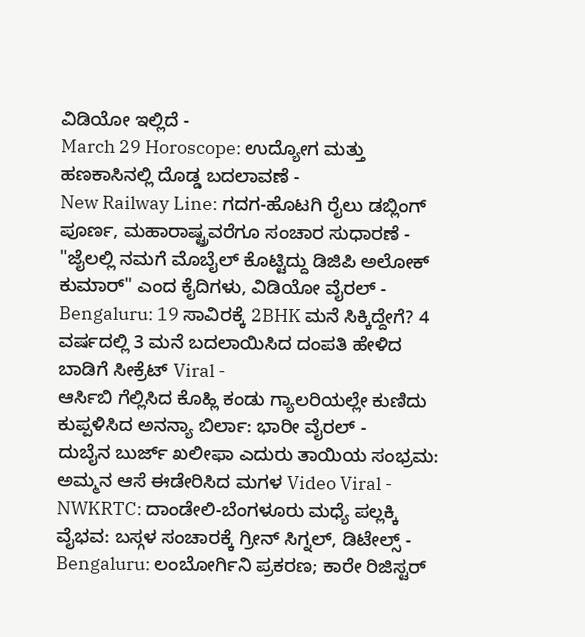ವಿಡಿಯೋ ಇಲ್ಲಿದೆ -
March 29 Horoscope: ಉದ್ಯೋಗ ಮತ್ತು ಹಣಕಾಸಿನಲ್ಲಿ ದೊಡ್ಡ ಬದಲಾವಣೆ -
New Railway Line: ಗದಗ-ಹೊಟಗಿ ರೈಲು ಡಬ್ಲಿಂಗ್ ಪೂರ್ಣ, ಮಹಾರಾಷ್ಟ್ರವರೆಗೂ ಸಂಚಾರ ಸುಧಾರಣೆ -
"ಜೈಲಲ್ಲಿ ನಮಗೆ ಮೊಬೈಲ್ ಕೊಟ್ಟಿದ್ದು ಡಿಜಿಪಿ ಅಲೋಕ್ ಕುಮಾರ್" ಎಂದ ಕೈದಿಗಳು, ವಿಡಿಯೋ ವೈರಲ್ -
Bengaluru: 19 ಸಾವಿರಕ್ಕೆ 2BHK ಮನೆ ಸಿಕ್ಕಿದ್ದೇಗೆ? 4 ವರ್ಷದಲ್ಲಿ 3 ಮನೆ ಬದಲಾಯಿಸಿದ ದಂಪತಿ ಹೇಳಿದ ಬಾಡಿಗೆ ಸೀಕ್ರೆಟ್ Viral -
ಆರ್ಸಿಬಿ ಗೆಲ್ಲಿಸಿದ ಕೊಹ್ಲಿ ಕಂಡು ಗ್ಯಾಲರಿಯಲ್ಲೇ ಕುಣಿದು ಕುಪ್ಪಳಿಸಿದ ಅನನ್ಯಾ ಬಿರ್ಲಾ: ಭಾರೀ ವೈರಲ್ -
ದುಬೈನ ಬುರ್ಜ್ ಖಲೀಫಾ ಎದುರು ತಾಯಿಯ ಸಂಭ್ರಮ: ಅಮ್ಮನ ಆಸೆ ಈಡೇರಿಸಿದ ಮಗಳ Video Viral -
NWKRTC: ದಾಂಡೇಲಿ-ಬೆಂಗಳೂರು ಮಧ್ಯೆ ಪಲ್ಲಕ್ಕಿ ವೈಭವ: ಬಸ್ಗಳ ಸಂಚಾರಕ್ಕೆ ಗ್ರೀನ್ ಸಿಗ್ನಲ್, ಡಿಟೇಲ್ಸ್ -
Bengaluru: ಲಂಬೋರ್ಗಿನಿ ಪ್ರಕರಣ; ಕಾರೇ ರಿಜಿಸ್ಟರ್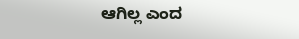ಆಗಿಲ್ಲ ಎಂದ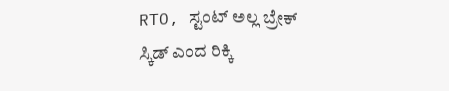RTO, ಸ್ಟಂಟ್ ಅಲ್ಲ ಬ್ರೇಕ್ ಸ್ಕಿಡ್ ಎಂದ ರಿಕ್ಕಿ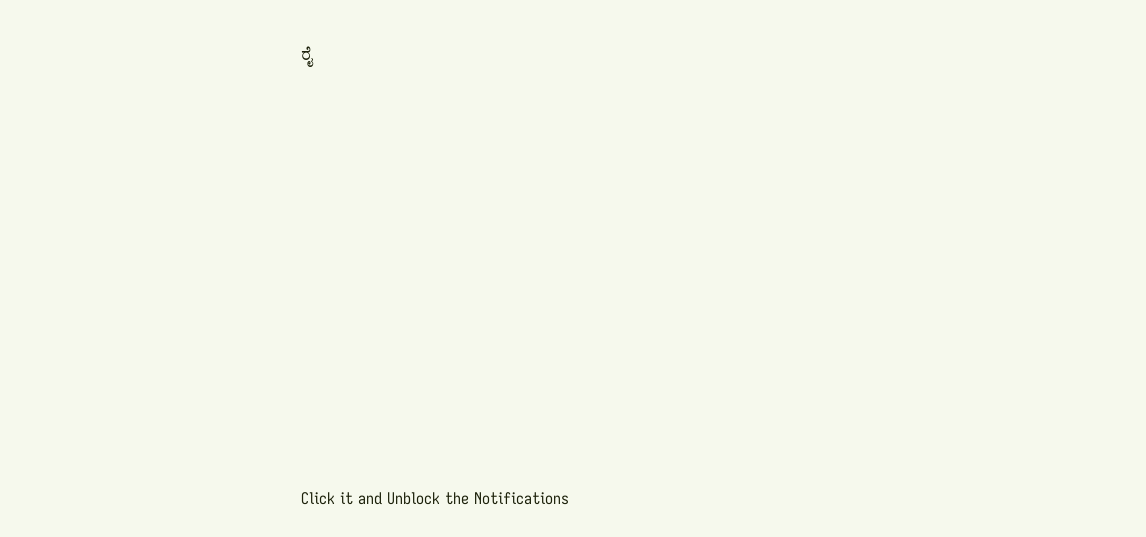ರೈ












Click it and Unblock the Notifications